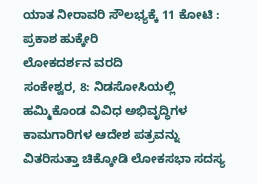ಯಾತ ನೀರಾವರಿ ಸೌಲಭ್ಯಕ್ಕೆ 11 ಕೋಟಿ : ಪ್ರಕಾಶ ಹುಕ್ಕೇರಿ
ಲೋಕದರ್ಶನ ವರದಿ
ಸಂಕೇಶ್ವರ, 8: ನಿಡಸೋಸಿಯಲ್ಲಿ ಹಮ್ಮಿಕೊಂಡ ವಿವಿಧ ಅಭಿವೃದ್ಧಿಗಳ ಕಾಮಗಾರಿಗಳ ಆದೇಶ ಪತ್ರವನ್ನು ವಿತರಿಸುತ್ತಾ ಚಿಕ್ಕೋಡಿ ಲೋಕಸಭಾ ಸದಸ್ಯ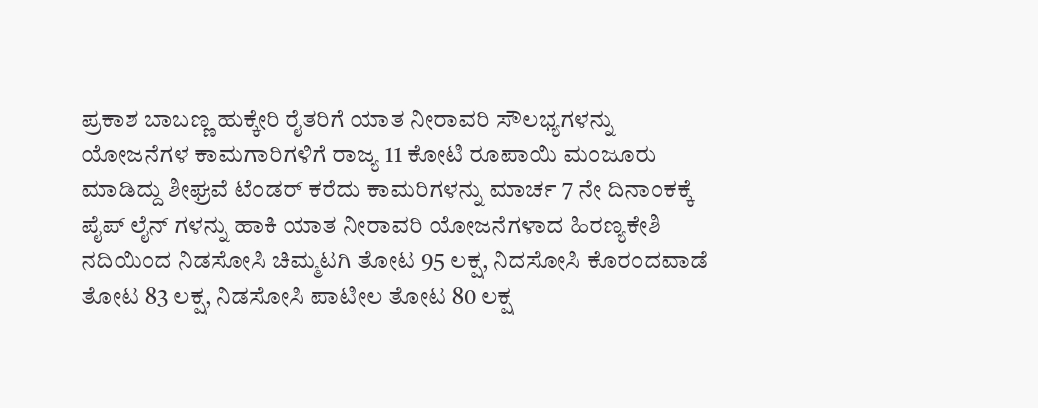ಪ್ರಕಾಶ ಬಾಬಣ್ಣ ಹುಕ್ಕೇರಿ ರೈತರಿಗೆ ಯಾತ ನೀರಾವರಿ ಸೌಲಭ್ಯಗಳನ್ನು ಯೋಜನೆಗಳ ಕಾಮಗಾರಿಗಳಿಗೆ ರಾಜ್ಯ 11 ಕೋಟಿ ರೂಪಾಯಿ ಮಂಜೂರು ಮಾಡಿದ್ದು ಶೀಘ್ರವೆ ಟೆಂಡರ್ ಕರೆದು ಕಾಮರಿಗಳನ್ನು ಮಾರ್ಚ 7 ನೇ ದಿನಾಂಕಕ್ಕೆ ಪೈಪ್ ಲೈನ್ ಗಳನ್ನು ಹಾಕಿ ಯಾತ ನೀರಾವರಿ ಯೋಜನೆಗಳಾದ ಹಿರಣ್ಯಕೇಶಿ ನದಿಯಿಂದ ನಿಡಸೋಸಿ ಚಿಮ್ಮಟಗಿ ತೋಟ 95 ಲಕ್ಷ, ನಿದಸೋಸಿ ಕೊರಂದವಾಡೆ ತೋಟ 83 ಲಕ್ಷ, ನಿಡಸೋಸಿ ಪಾಟೀಲ ತೋಟ 80 ಲಕ್ಷ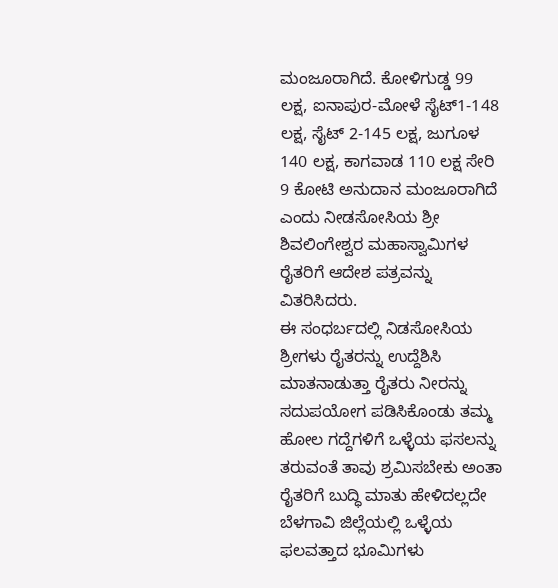ಮಂಜೂರಾಗಿದೆ. ಕೋಳಿಗುಡ್ಡ 99 ಲಕ್ಷ, ಐನಾಪುರ-ಮೋಳೆ ಸೈಟ್1-148 ಲಕ್ಷ, ಸೈಟ್ 2-145 ಲಕ್ಷ, ಜುಗೂಳ 140 ಲಕ್ಷ, ಕಾಗವಾಡ 110 ಲಕ್ಷ ಸೇರಿ 9 ಕೋಟಿ ಅನುದಾನ ಮಂಜೂರಾಗಿದೆ ಎಂದು ನೀಡಸೋಸಿಯ ಶ್ರೀ ಶಿವಲಿಂಗೇಶ್ವರ ಮಹಾಸ್ವಾಮಿಗಳ ರೈತರಿಗೆ ಆದೇಶ ಪತ್ರವನ್ನು ವಿತರಿಸಿದರು.
ಈ ಸಂಧರ್ಬದಲ್ಲಿ ನಿಡಸೋಸಿಯ ಶ್ರೀಗಳು ರೈತರನ್ನು ಉದ್ದೆಶಿಸಿ ಮಾತನಾಡುತ್ತಾ ರೈತರು ನೀರನ್ನು ಸದುಪಯೋಗ ಪಡಿಸಿಕೊಂಡು ತಮ್ಮ ಹೋಲ ಗದ್ದೆಗಳಿಗೆ ಒಳ್ಳೆಯ ಫಸಲನ್ನು ತರುವಂತೆ ತಾವು ಶ್ರಮಿಸಬೇಕು ಅಂತಾ ರೈತರಿಗೆ ಬುದ್ಧಿ ಮಾತು ಹೇಳಿದಲ್ಲದೇ ಬೆಳಗಾವಿ ಜಿಲ್ಲೆಯಲ್ಲಿ ಒಳ್ಳೆಯ ಫಲವತ್ತಾದ ಭೂಮಿಗಳು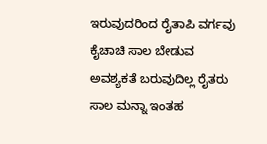ಇರುವುದರಿಂದ ರೈತಾಪಿ ವರ್ಗವು ಕೈಚಾಚಿ ಸಾಲ ಬೇಡುವ ಅವಶ್ಯಕತೆ ಬರುವುದಿಲ್ಲ ರೈತರು ಸಾಲ ಮನ್ನಾ ಇಂತಹ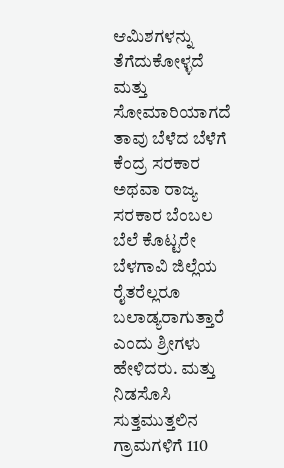ಆಮಿಶಗಳನ್ನು ತೆಗೆದುಕೋಳ್ಳದೆ ಮತ್ತು ಸೋಮಾರಿಯಾಗದೆ ತಾವು ಬೆಳೆದ ಬೆಳೆಗೆ ಕೆಂದ್ರ ಸರಕಾರ ಅಥವಾ ರಾಜ್ಯ ಸರಕಾರ ಬೆಂಬಲ ಬೆಲೆ ಕೊಟ್ಟರೇ ಬೆಳಗಾವಿ ಜಿಲ್ಲೆಯ ರೈತರೆಲ್ಲರೂ ಬಲಾಡ್ಯರಾಗುತ್ತಾರೆ ಎಂದು ಶ್ರೀಗಳು ಹೇಳಿದರು. ಮತ್ತು ನಿಡಸೊಸಿ ಸುತ್ತಮುತ್ತಲಿನ ಗ್ರಾಮಗಳಿಗೆ 110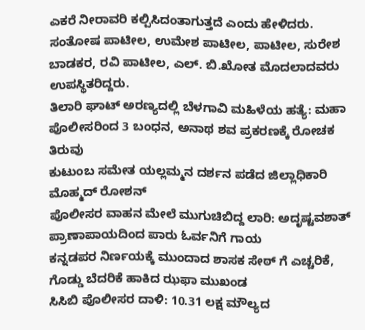ಎಕರೆ ನೀರಾವರಿ ಕಲ್ಪಿಸಿದಂತಾಗುತ್ತದೆ ಎಂದು ಹೇಳಿದರು. ಸಂತೋಷ ಪಾಟೀಲ, ಉಮೇಶ ಪಾಟೀಲ, ಪಾಟೀಲ, ಸುರೇಶ ಬಾಡಕರ, ರವಿ ಪಾಟೀಲ, ಎಲ್. ಬಿ.ಖೋತ ಮೊದಲಾದವರು ಉಪಸ್ಥಿತರಿದ್ದರು.
ತಿಲಾರಿ ಘಾಟ್ ಅರಣ್ಯದಲ್ಲಿ ಬೆಳಗಾವಿ ಮಹಿಳೆಯ ಹತ್ಯೆ: ಮಹಾ ಪೊಲೀಸರಿಂದ 3 ಬಂಧನ, ಅನಾಥ ಶವ ಪ್ರಕರಣಕ್ಕೆ ರೋಚಕ ತಿರುವು
ಕುಟುಂಬ ಸಮೇತ ಯಲ್ಲಮ್ಮನ ದರ್ಶನ ಪಡೆದ ಜಿಲ್ಲಾಧಿಕಾರಿ ಮೊಹ್ಮದ್ ರೋಶನ್
ಪೊಲೀಸರ ವಾಹನ ಮೇಲೆ ಮುಗುಚಿಬಿದ್ದ ಲಾರಿ: ಅದೃಷ್ಟವಶಾತ್ ಪ್ರಾಣಾಪಾಯದಿಂದ ಪಾರು ಓರ್ವನಿಗೆ ಗಾಯ
ಕನ್ನಡಪರ ನಿರ್ಣಯಕ್ಕೆ ಮುಂದಾದ ಶಾಸಕ ಸೇಠ್ ಗೆ ಎಚ್ಚರಿಕೆ, ಗೊಡ್ಡು ಬೆದರಿಕೆ ಹಾಕಿದ ಝಫಾ ಮುಖಂಡ
ಸಿಸಿಬಿ ಪೊಲೀಸರ ದಾಳಿ: 10.31 ಲಕ್ಷ ಮೌಲ್ಯದ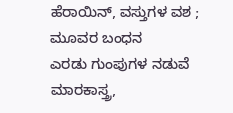ಹೆರಾಯಿನ್, ವಸ್ತುಗಳ ವಶ ; ಮೂವರ ಬಂಧನ
ಎರಡು ಗುಂಪುಗಳ ನಡುವೆ ಮಾರಕಾಸ್ತ್ರ,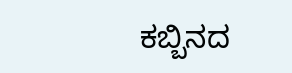ಕಬ್ಬಿನದ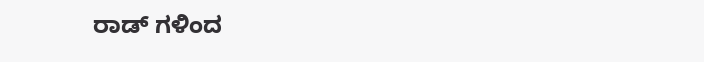ರಾಡ್ ಗಳಿಂದ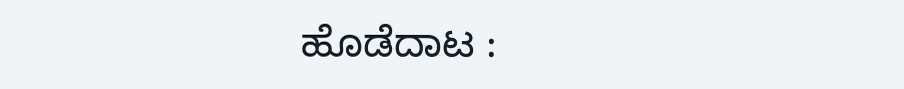ಹೊಡೆದಾಟ :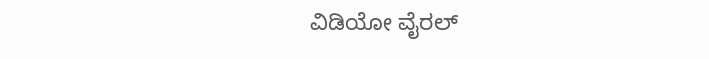ವಿಡಿಯೋ ವೈರಲ್